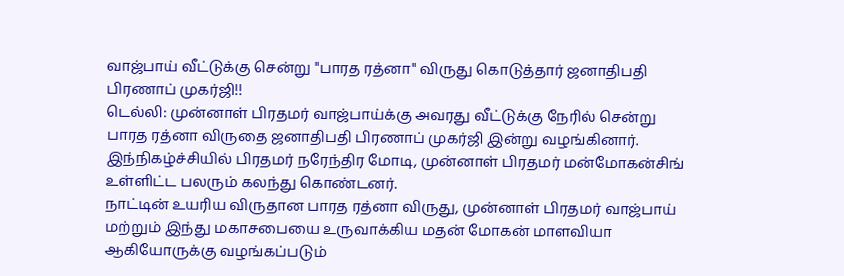வாஜ்பாய் வீட்டுக்கு சென்று "பாரத ரத்னா" விருது கொடுத்தார் ஜனாதிபதி பிரணாப் முகர்ஜி!!
டெல்லி: முன்னாள் பிரதமர் வாஜ்பாய்க்கு அவரது வீட்டுக்கு நேரில் சென்று பாரத ரத்னா விருதை ஜனாதிபதி பிரணாப் முகர்ஜி இன்று வழங்கினார். இந்நிகழ்ச்சியில் பிரதமர் நரேந்திர மோடி, முன்னாள் பிரதமர் மன்மோகன்சிங் உள்ளிட்ட பலரும் கலந்து கொண்டனர்.
நாட்டின் உயரிய விருதான பாரத ரத்னா விருது, முன்னாள் பிரதமர் வாஜ்பாய் மற்றும் இந்து மகாசபையை உருவாக்கிய மதன் மோகன் மாளவியா ஆகியோருக்கு வழங்கப்படும்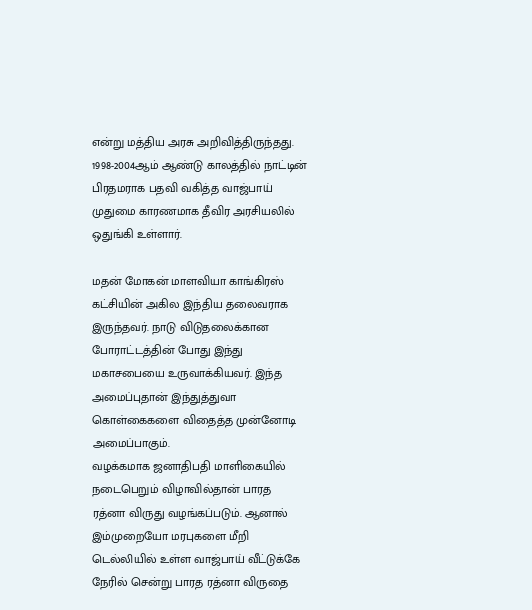என்று மத்திய அரசு அறிவித்திருந்தது. 1998-2004ஆம் ஆண்டு காலத்தில் நாட்டின் பிரதமராக பதவி வகித்த வாஜ்பாய் முதுமை காரணமாக தீவிர அரசியலில் ஒதுங்கி உள்ளார்.

மதன் மோகன் மாளவியா காங்கிரஸ் கட்சியின் அகில இந்திய தலைவராக இருந்தவர். நாடு விடுதலைக்கான போராட்டத்தின் போது இந்து மகாசபையை உருவாக்கியவர். இந்த அமைப்புதான் இந்துத்துவா கொள்கைகளை விதைத்த முன்னோடி அமைப்பாகும்.
வழக்கமாக ஜனாதிபதி மாளிகையில் நடைபெறும் விழாவில்தான் பாரத ரத்னா விருது வழங்கப்படும். ஆனால் இம்முறையோ மரபுகளை மீறி டெல்லியில் உள்ள வாஜ்பாய் வீட்டுக்கே நேரில் சென்று பாரத ரத்னா விருதை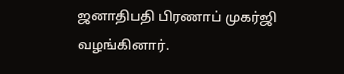ஜனாதிபதி பிரணாப் முகர்ஜி வழங்கினார்.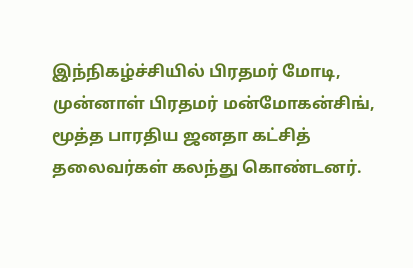இந்நிகழ்ச்சியில் பிரதமர் மோடி, முன்னாள் பிரதமர் மன்மோகன்சிங், மூத்த பாரதிய ஜனதா கட்சித் தலைவர்கள் கலந்து கொண்டனர்.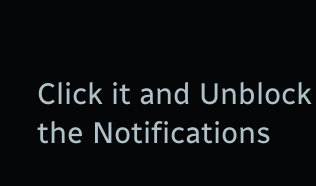Click it and Unblock the Notifications